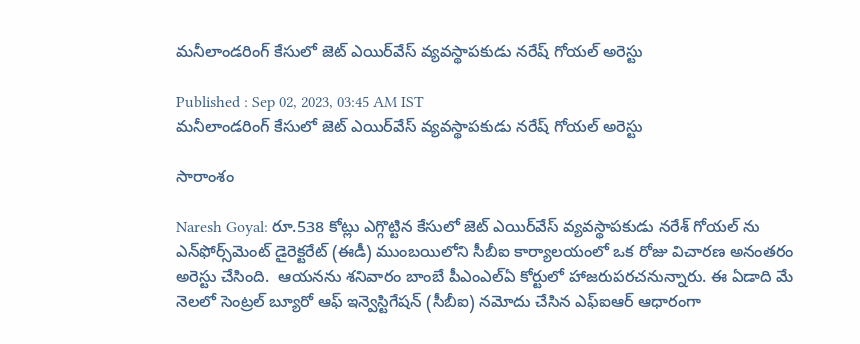మనీలాండరింగ్ కేసులో జెట్ ఎయిర్‌వేస్ వ్యవస్థాపకుడు నరేష్ గోయల్ అరెస్టు

Published : Sep 02, 2023, 03:45 AM IST
మనీలాండరింగ్ కేసులో జెట్ ఎయిర్‌వేస్ వ్యవస్థాపకుడు నరేష్ గోయల్ అరెస్టు

సారాంశం

Naresh Goyal: రూ.538 కోట్లు ఎగ్గొట్టిన కేసులో జెట్ ఎయిర్‌వేస్ వ్యవస్థాపకుడు నరేశ్ గోయల్ ను  ఎన్‌ఫోర్స్‌మెంట్ డైరెక్టరేట్ (ఈడీ) ముంబ‌యిలోని సీబీఐ కార్యాలయంలో ఒక రోజు విచారణ అనంతరం అరెస్టు చేసింది.  ఆయనను శ‌నివారం బాంబే పీఎంఎల్ఏ కోర్టులో హాజరుపరచనున్నారు. ఈ ఏడాది మే నెలలో సెంట్రల్ బ్యూరో ఆఫ్ ఇన్వెస్టిగేషన్ (సీబీఐ) నమోదు చేసిన ఎఫ్ఐఆర్ ఆధారంగా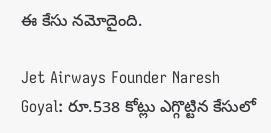ఈ కేసు నమోదైంది.

Jet Airways Founder Naresh Goyal: రూ.538 కోట్లు ఎగ్గొట్టిన కేసులో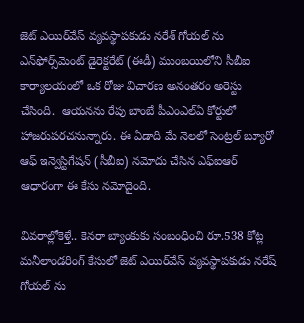జెట్ ఎయిర్‌వేస్ వ్యవస్థాపకుడు నరేశ్ గోయల్ ను  ఎన్‌ఫోర్స్‌మెంట్ డైరెక్టరేట్ (ఈడీ) ముంబ‌యిలోని సీబీఐ కార్యాలయంలో ఒక రోజు విచారణ అనంతరం అరెస్టు చేసింది.  ఆయనను రేపు బాంబే పీఎంఎల్ఏ కోర్టులో హాజరుపరచనున్నారు. ఈ ఏడాది మే నెలలో సెంట్రల్ బ్యూరో ఆఫ్ ఇన్వెస్టిగేషన్ (సీబీఐ) నమోదు చేసిన ఎఫ్ఐఆర్ ఆధారంగా ఈ కేసు నమోదైంది.

వివ‌రాల్లోకెళ్తే.. కెనరా బ్యాంకుకు సంబంధించి రూ.538 కోట్ల మనీలాండరింగ్ కేసులో జెట్ ఎయిర్‌వేస్ వ్యవస్థాపకుడు నరేష్ గోయల్ ను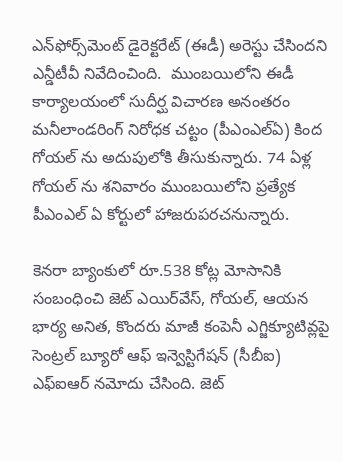ఎన్‌ఫోర్స్‌మెంట్ డైరెక్టరేట్ (ఈడీ) అరెస్టు చేసిందని ఎన్డీటీవీ నివేదించింది.  ముంబ‌యిలోని ఈడీ కార్యాలయంలో సుదీర్ఘ విచారణ అనంతరం మనీలాండరింగ్ నిరోధక చట్టం (పీఎంఎల్ఏ) కింద గోయల్ ను అదుపులోకి తీసుకున్నారు. 74 ఏళ్ల గోయల్ ను శనివారం ముంబ‌యిలోని ప్రత్యేక పీఎంఎల్ ఏ కోర్టులో హాజరుపరచనున్నారు.

కెనరా బ్యాంకులో రూ.538 కోట్ల మోసానికి సంబంధించి జెట్ ఎయిర్‌వేస్, గోయల్, ఆయన భార్య అనిత, కొందరు మాజీ కంపెనీ ఎగ్జిక్యూటివ్లపై సెంట్రల్ బ్యూరో ఆఫ్ ఇన్వెస్టిగేషన్ (సీబీఐ) ఎఫ్ఐఆర్ నమోదు చేసింది. జెట్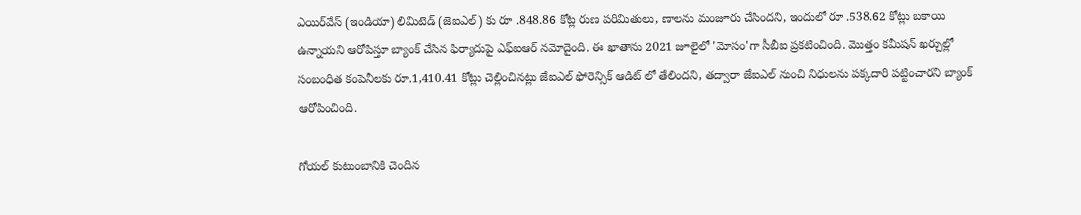ఎయిర్‌వేస్ (ఇండియా) లిమిటెడ్ (జెఐఎల్) కు రూ .848.86 కోట్ల రుణ పరిమితులు, ణాలను మంజూరు చేసిందని, ఇందులో రూ .538.62 కోట్లు బకాయి ఉన్నాయని ఆరోపిస్తూ బ్యాంక్ చేసిన ఫిర్యాదుపై ఎఫ్ఐఆర్ నమోదైంది. ఈ ఖాతాను 2021 జూలైలో 'మోసం'గా సీబీఐ ప్రకటించింది. మొత్తం కమీషన్ ఖర్చుల్లో సంబంధిత కంపెనీలకు రూ.1,410.41 కోట్లు చెల్లించినట్లు జేఐఎల్ ఫోరెన్సిక్ ఆడిట్ లో తేలిందని, తద్వారా జేఐఎల్ నుంచి నిధులను పక్కదారి పట్టించారని బ్యాంక్ ఆరోపించింది.

గోయల్ కుటుంబానికి చెందిన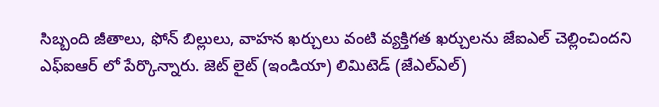సిబ్బంది జీతాలు, ఫోన్ బిల్లులు, వాహన ఖర్చులు వంటి వ్యక్తిగత ఖర్చులను జేఐఎల్ చెల్లించిందని ఎఫ్ఐఆర్ లో పేర్కొన్నారు. జెట్ లైట్ (ఇండియా) లిమిటెడ్ (జేఎల్ఎల్)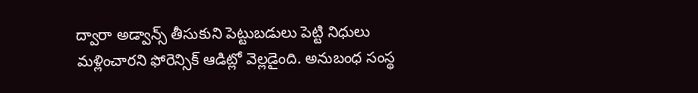ద్వారా అడ్వాన్స్ తీసుకుని పెట్టుబడులు పెట్టి నిధులు మళ్లించారని ఫోరెన్సిక్ ఆడిట్లో వెల్లడైంది. అనుబంధ సంస్థ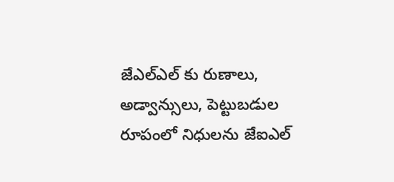జేఎల్ఎల్ కు రుణాలు, అడ్వాన్సులు, పెట్టుబడుల రూపంలో నిధులను జేఐఎల్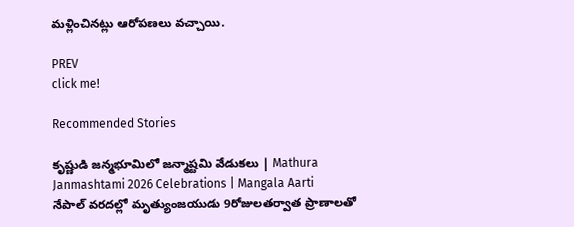మళ్లించినట్లు ఆరోపణలు వచ్చాయి.

PREV
click me!

Recommended Stories

కృష్ణుడి జన్మభూమిలో జన్మాష్టమి వేడుకలు | Mathura Janmashtami 2026 Celebrations | Mangala Aarti
నేపాల్ వరదల్లో మృత్యుంజయుడు 9రోజులతర్వాత ప్రాణాలతో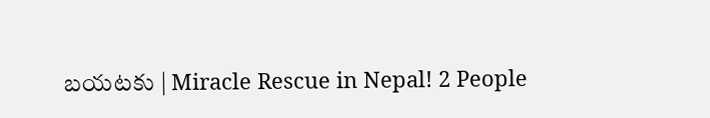బయటకు | Miracle Rescue in Nepal! 2 People